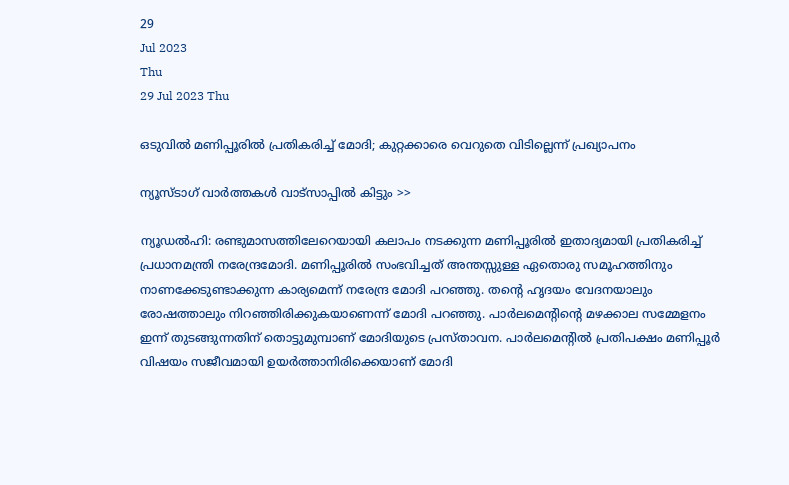29
Jul 2023
Thu
29 Jul 2023 Thu

ഒടുവില്‍ മണിപ്പൂരില്‍ പ്രതികരിച്ച് മോദി; കുറ്റക്കാരെ വെറുതെ വിടില്ലെന്ന് പ്രഖ്യാപനം

ന്യൂസ്ടാഗ് വാര്‍ത്തകള്‍ വാട്‌സാപ്പില്‍ കിട്ടും >>

ന്യൂഡല്‍ഹി: രണ്ടുമാസത്തിലേറെയായി കലാപം നടക്കുന്ന മണിപ്പൂരില്‍ ഇതാദ്യമായി പ്രതികരിച്ച് പ്രധാനമന്ത്രി നരേന്ദ്രമോദി. മണിപ്പൂരില്‍ സംഭവിച്ചത് അന്തസ്സുള്ള ഏതൊരു സമൂഹത്തിനും നാണക്കേടുണ്ടാക്കുന്ന കാര്യമെന്ന് നരേന്ദ്ര മോദി പറഞ്ഞു. തന്റെ ഹൃദയം വേദനയാലും രോഷത്താലും നിറഞ്ഞിരിക്കുകയാണെന്ന് മോദി പറഞ്ഞു. പാര്‍ലമെന്റിന്റെ മഴക്കാല സമ്മേളനം ഇന്ന് തുടങ്ങുന്നതിന് തൊട്ടുമുമ്പാണ് മോദിയുടെ പ്രസ്താവന. പാര്‍ലമെന്റില്‍ പ്രതിപക്ഷം മണിപ്പൂര്‍ വിഷയം സജീവമായി ഉയര്‍ത്താനിരിക്കെയാണ് മോദി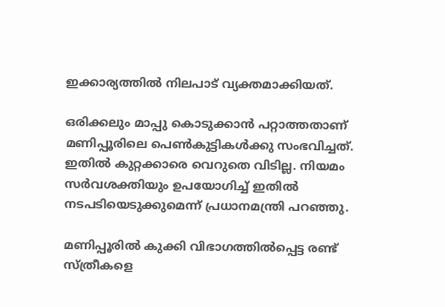ഇക്കാര്യത്തില്‍ നിലപാട് വ്യക്തമാക്കിയത്.

ഒരിക്കലും മാപ്പു കൊടുക്കാന്‍ പറ്റാത്തതാണ് മണിപ്പൂരിലെ പെണ്‍കുട്ടികള്‍ക്കു സംഭവിച്ചത്. ഇതില്‍ കുറ്റക്കാരെ വെറുതെ വിടില്ല. നിയമം സര്‍വശക്തിയും ഉപയോഗിച്ച് ഇതില്‍ നടപടിയെടുക്കുമെന്ന് പ്രധാനമന്ത്രി പറഞ്ഞു.

മണിപ്പൂരില്‍ കുക്കി വിഭാഗത്തില്‍പ്പെട്ട രണ്ട് സ്ത്രീകളെ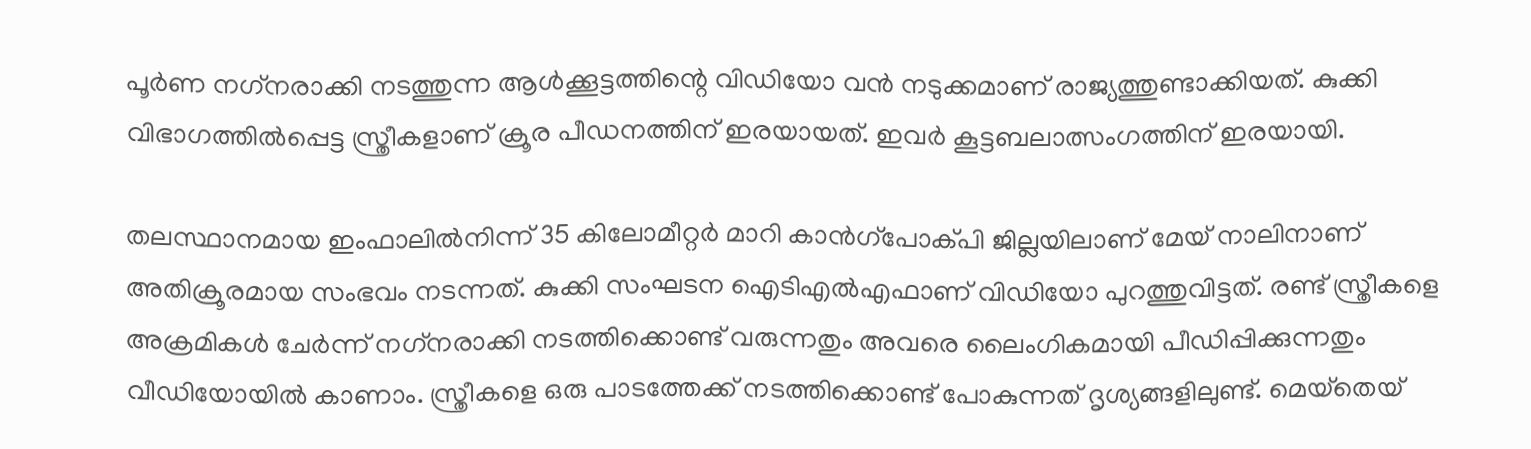പൂര്‍ണ നഗ്‌നരാക്കി നടത്തുന്ന ആള്‍ക്കൂട്ടത്തിന്റെ വിഡിയോ വന്‍ നടുക്കമാണ് രാജ്യത്തുണ്ടാക്കിയത്. കുക്കി വിഭാഗത്തില്‍പ്പെട്ട സ്ത്രീകളാണ് ക്രൂര പീഡനത്തിന് ഇരയായത്. ഇവര്‍ കൂട്ടബലാത്സംഗത്തിന് ഇരയായി.

തലസ്ഥാനമായ ഇംഫാലില്‍നിന്ന് 35 കിലോമീറ്റര്‍ മാറി കാന്‍ഗ്‌പോക്പി ജില്ലയിലാണ് മേയ് നാലിനാണ് അതിക്രൂരമായ സംഭവം നടന്നത്. കുക്കി സംഘടന ഐടിഎല്‍എഫാണ് വിഡിയോ പുറത്തുവിട്ടത്. രണ്ട് സ്ത്രീകളെ അക്രമികള്‍ ചേര്‍ന്ന് നഗ്‌നരാക്കി നടത്തിക്കൊണ്ട് വരുന്നതും അവരെ ലൈംഗികമായി പീഡിപ്പിക്കുന്നതും വീഡിയോയില്‍ കാണാം. സ്ത്രീകളെ ഒരു പാടത്തേക്ക് നടത്തിക്കൊണ്ട് പോകുന്നത് ദൃശ്യങ്ങളിലുണ്ട്. മെയ്‌തെയ്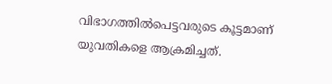വിഭാഗത്തില്‍പെട്ടവരുടെ കൂട്ടമാണ് യുവതികളെ ആക്രമിച്ചത്.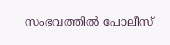സംഭവത്തില്‍ പോലീസ്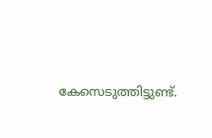കേസെടുത്തിട്ടുണ്ട്.